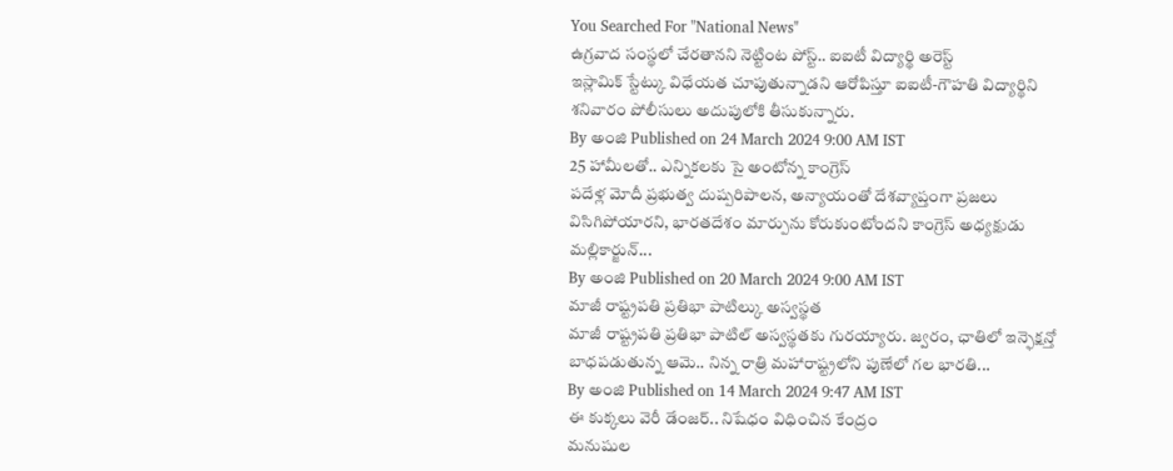You Searched For "National News"
ఉగ్రవాద సంస్థలో చేరతానని నెట్టింట పోస్ట్.. ఐఐటీ విద్యార్థి అరెస్ట్
ఇస్లామిక్ స్టేట్కు విధేయత చూపుతున్నాడని ఆరోపిస్తూ ఐఐటీ-గౌహతి విద్యార్థిని శనివారం పోలీసులు అదుపులోకి తీసుకున్నారు.
By అంజి Published on 24 March 2024 9:00 AM IST
25 హామీలతో.. ఎన్నికలకు సై అంటోన్న కాంగ్రెస్
పదేళ్ల మోదీ ప్రభుత్వ దుష్పరిపాలన, అన్యాయంతో దేశవ్యాప్తంగా ప్రజలు విసిగిపోయారని, భారతదేశం మార్పును కోరుకుంటోందని కాంగ్రెస్ అధ్యక్షుడు మల్లికార్జున్...
By అంజి Published on 20 March 2024 9:00 AM IST
మాజీ రాష్ట్రపతి ప్రతిభా పాటిల్కు అస్వస్థత
మాజీ రాష్ట్రపతి ప్రతిభా పాటిల్ అస్వస్థతకు గురయ్యారు. జ్వరం, ఛాతిలో ఇన్ఫెక్షన్తో బాధపడుతున్న ఆమె.. నిన్న రాత్రి మహారాష్ట్రలోని పుణేలో గల భారతి...
By అంజి Published on 14 March 2024 9:47 AM IST
ఈ కుక్కలు వెరీ డేంజర్.. నిషేధం విధించిన కేంద్రం
మనుషుల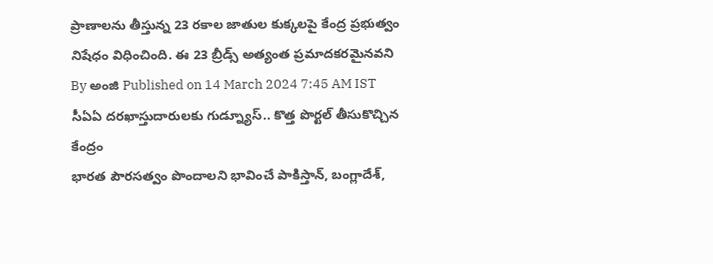ప్రాణాలను తీస్తున్న 23 రకాల జాతుల కుక్కలపై కేంద్ర ప్రభుత్వం నిషేధం విధించింది. ఈ 23 బ్రీడ్స్ అత్యంత ప్రమాదకరమైనవని
By అంజి Published on 14 March 2024 7:45 AM IST
సీఏఏ దరఖాస్తుదారులకు గుడ్న్యూస్.. కొత్త పొర్టల్ తీసుకొచ్చిన కేంద్రం
భారత పౌరసత్వం పొందాలని భావించే పాకిస్తాన్, బంగ్లాదేశ్,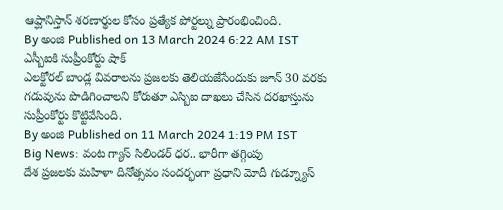ఆప్ఘానిస్తాన్ శరణార్థుల కోసం ప్రత్యేక పోర్టల్ను ప్రారంభించింది.
By అంజి Published on 13 March 2024 6:22 AM IST
ఎస్బీఐకి సుప్రీంకోర్టు షాక్
ఎలక్టోరల్ బాండ్ల వివరాలను ప్రజలకు తెలియజేసేందుకు జూన్ 30 వరకు గడువును పొడిగించాలని కోరుతూ ఎస్బిఐ దాఖలు చేసిన దరఖాస్తును సుప్రీంకోర్టు కొట్టివేసింది.
By అంజి Published on 11 March 2024 1:19 PM IST
Big News: వంట గ్యాస్ సిలిండర్ ధర.. భారీగా తగ్గింపు
దేశ ప్రజలకు మహిళా దినోత్సవం సందర్భంగా ప్రధాని మోదీ గుడ్న్యూస్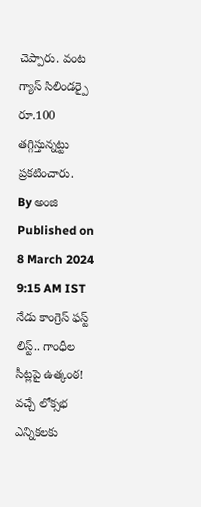చెప్పారు. వంట గ్యాస్ సిలిండర్పై రూ.100 తగ్గిస్తున్నట్టు ప్రకటించారు.
By అంజి Published on 8 March 2024 9:15 AM IST
నేడు కాంగ్రెస్ ఫస్ట్ లిస్ట్.. గాంధీల సీట్లపై ఉత్కంఠ!
వచ్చే లోక్సభ ఎన్నికలకు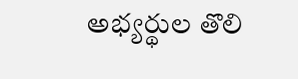అభ్యర్థుల తొలి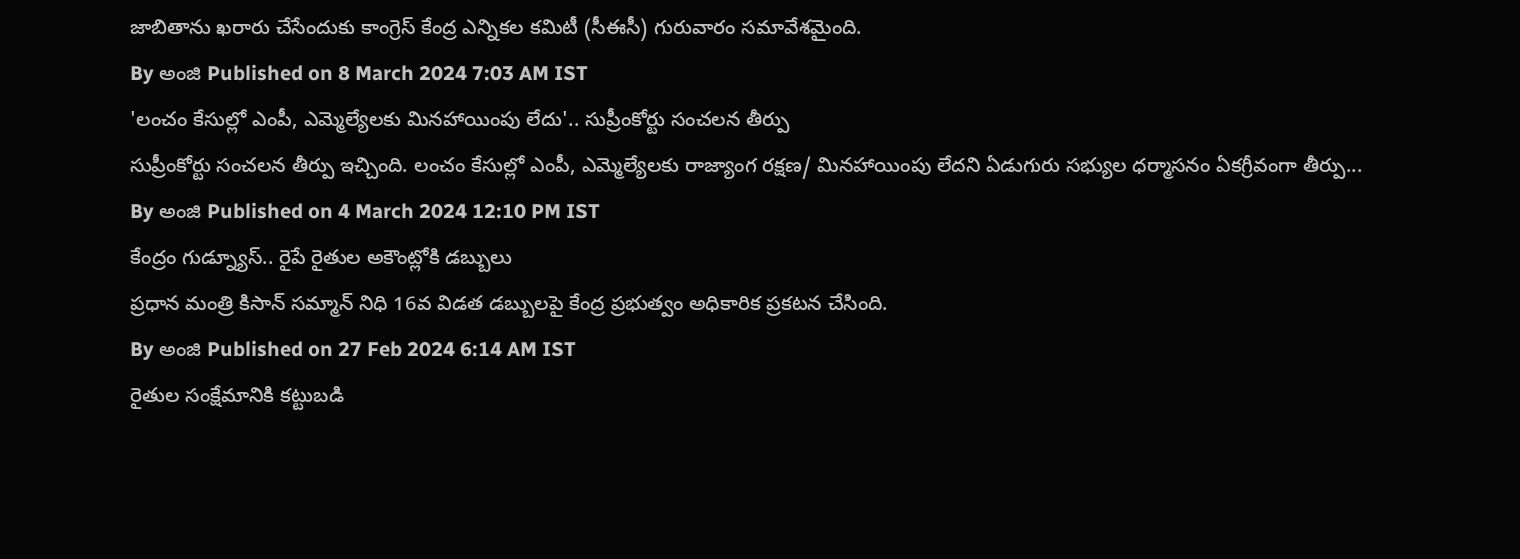జాబితాను ఖరారు చేసేందుకు కాంగ్రెస్ కేంద్ర ఎన్నికల కమిటీ (సీఈసీ) గురువారం సమావేశమైంది.
By అంజి Published on 8 March 2024 7:03 AM IST
'లంచం కేసుల్లో ఎంపీ, ఎమ్మెల్యేలకు మినహాయింపు లేదు'.. సుప్రీంకోర్టు సంచలన తీర్పు
సుప్రీంకోర్టు సంచలన తీర్పు ఇచ్చింది. లంచం కేసుల్లో ఎంపీ, ఎమ్మెల్యేలకు రాజ్యాంగ రక్షణ/ మినహాయింపు లేదని ఏడుగురు సభ్యుల ధర్మాసనం ఏకగ్రీవంగా తీర్పు...
By అంజి Published on 4 March 2024 12:10 PM IST
కేంద్రం గుడ్న్యూస్.. రైపే రైతుల అకౌంట్లోకి డబ్బులు
ప్రధాన మంత్రి కిసాన్ సమ్మాన్ నిధి 16వ విడత డబ్బులపై కేంద్ర ప్రభుత్వం అధికారిక ప్రకటన చేసింది.
By అంజి Published on 27 Feb 2024 6:14 AM IST
రైతుల సంక్షేమానికి కట్టుబడి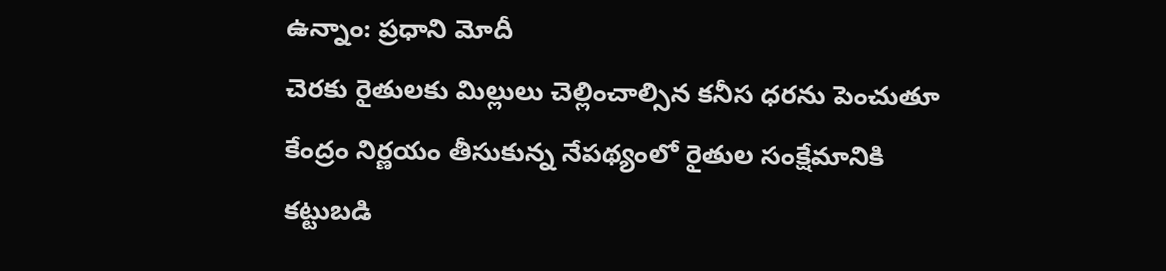ఉన్నాం: ప్రధాని మోదీ
చెరకు రైతులకు మిల్లులు చెల్లించాల్సిన కనీస ధరను పెంచుతూ కేంద్రం నిర్ణయం తీసుకున్న నేపథ్యంలో రైతుల సంక్షేమానికి కట్టుబడి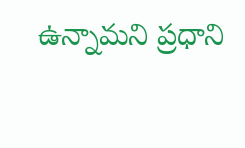ఉన్నామని ప్రధాని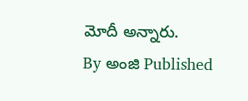మోదీ అన్నారు.
By అంజి Published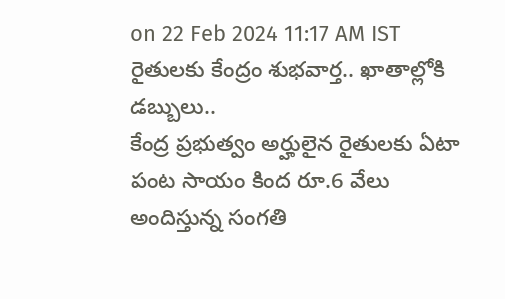on 22 Feb 2024 11:17 AM IST
రైతులకు కేంద్రం శుభవార్త.. ఖాతాల్లోకి డబ్బులు..
కేంద్ర ప్రభుత్వం అర్హులైన రైతులకు ఏటా పంట సాయం కింద రూ.6 వేలు అందిస్తున్న సంగతి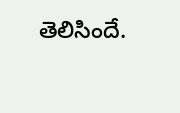తెలిసిందే.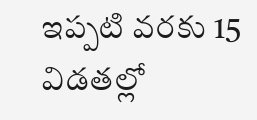ఇప్పటి వరకు 15 విడతల్లో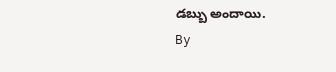డబ్బు అందాయి.
By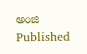అంజి Published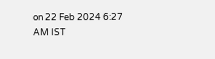on 22 Feb 2024 6:27 AM IST